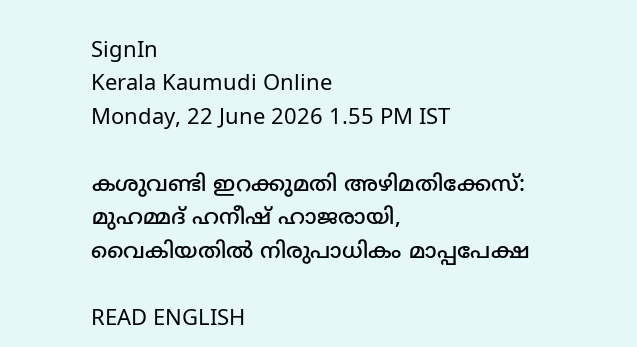SignIn
Kerala Kaumudi Online
Monday, 22 June 2026 1.55 PM IST

കശുവണ്ടി ഇറക്കുമതി അഴിമതിക്കേസ്: മുഹമ്മദ് ഹനീഷ് ഹാജരായി, വൈകിയതിൽ നിരുപാധികം മാപ്പപേക്ഷ

READ ENGLISH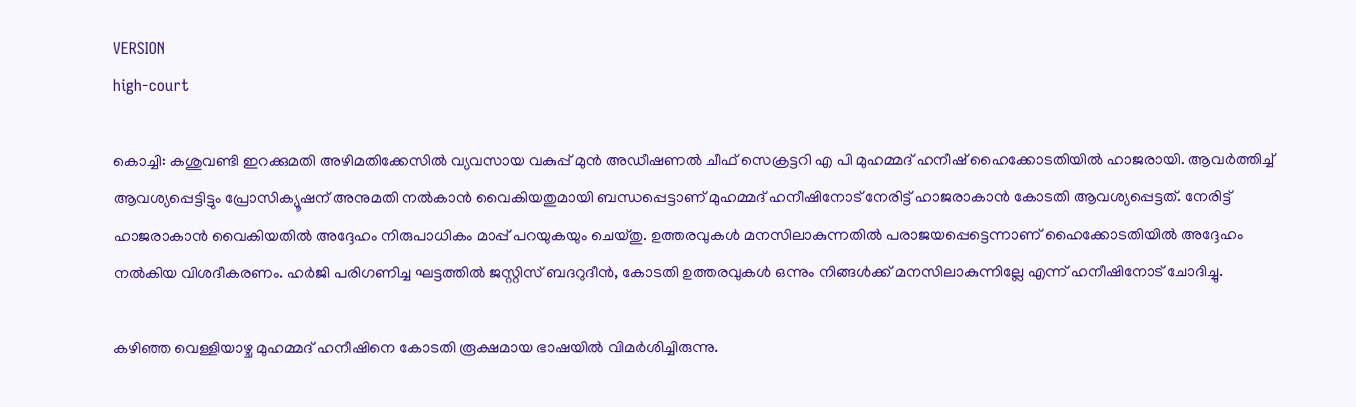VERSION
high-court

കൊച്ചി: കശുവണ്ടി ഇറക്കുമതി അഴിമതിക്കേസിൽ വ്യവസായ വകുപ്പ് മുൻ അഡീഷണൽ ചീഫ് സെക്രട്ടറി എ പി മുഹമ്മദ് ഹനീഷ് ഹൈക്കോടതിയിൽ ഹാജരായി. ആവർത്തിച്ച് ആവശ്യപ്പെട്ടിട്ടും പ്രോസിക്യൂഷന് അനുമതി നൽകാൻ വൈകിയതുമായി ബന്ധപ്പെട്ടാണ് മുഹമ്മദ് ഹനീഷിനോട് നേരിട്ട് ഹാജരാകാൻ കോടതി ആവശ്യപ്പെട്ടത്. നേരിട്ട് ഹാജരാകാൻ വൈകിയതിൽ അദ്ദേഹം നിരുപാധികം മാപ്പ് പറയുകയും ചെയ്തു. ഉത്തരവുകൾ മനസിലാകുന്നതിൽ പരാജയപ്പെട്ടെന്നാണ് ഹൈക്കോടതിയിൽ അദ്ദേഹം നൽകിയ വിശദീകരണം. ഹ‌ർജി പരിഗണിച്ച ഘട്ടത്തിൽ ജസ്റ്റിസ് ബദറുദീൻ, കോടതി ഉത്തരവുകൾ ഒന്നും നിങ്ങൾക്ക് മനസിലാകുന്നില്ലേ എന്ന് ഹനീഷിനോട് ചോദിച്ചു.

കഴിഞ്ഞ വെള്ളിയാഴ്ച മുഹമ്മദ് ഹനീഷിനെ കോടതി രൂക്ഷമായ ഭാഷയിൽ വിമർശിച്ചിരുന്നു.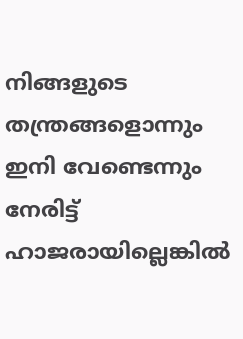നിങ്ങളുടെ തന്ത്രങ്ങളൊന്നും ഇനി വേണ്ടെന്നും നേരിട്ട് ഹാജരായില്ലെങ്കിൽ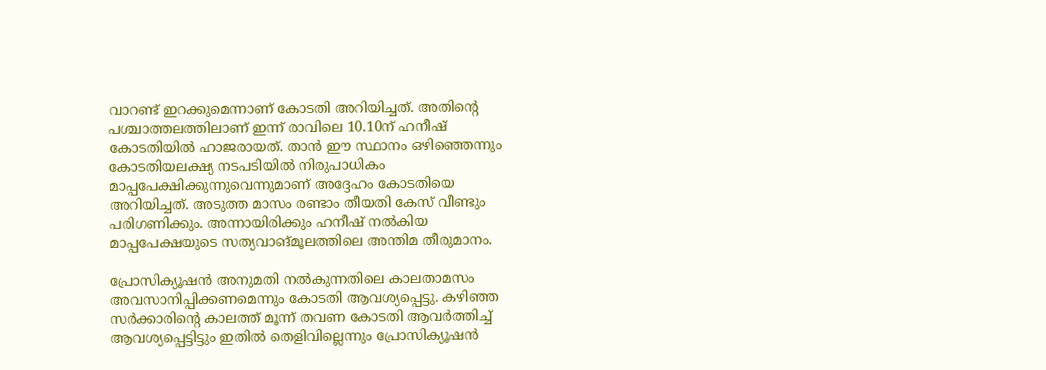വാറണ്ട് ഇറക്കുമെന്നാണ് കോടതി അറിയിച്ചത്. അതിന്റെ പശ്ചാത്തലത്തിലാണ് ഇന്ന് രാവിലെ 10.10ന് ഹനീഷ് കോടതിയിൽ ഹാജരായത്. താൻ ഈ സ്ഥാനം ഒഴിഞ്ഞെന്നും കോടതിയലക്ഷ്യ നടപടിയിൽ നിരുപാധികം മാപ്പപേക്ഷിക്കുന്നുവെന്നുമാണ് അദ്ദേഹം കോടതിയെ അറിയിച്ചത്. അടുത്ത മാസം രണ്ടാം തീയതി കേസ് വീണ്ടും പരിഗണിക്കും. അന്നായിരിക്കും ഹനീഷ് നൽകിയ മാപ്പപേക്ഷയുടെ സത്യവാങ്മൂലത്തിലെ അന്തിമ തീരുമാനം.

പ്രോസിക്യൂഷൻ അനുമതി നൽകുന്നതിലെ കാലതാമസം അവസാനിപ്പിക്കണമെന്നും കോടതി ആവശ്യപ്പെട്ടു. കഴിഞ്ഞ സർക്കാരിന്റെ കാലത്ത് മൂന്ന് തവണ കോടതി ആവർത്തിച്ച് ആവശ്യപ്പെട്ടിട്ടും ഇതിൽ തെളിവില്ലെന്നും പ്രോസിക്യൂഷൻ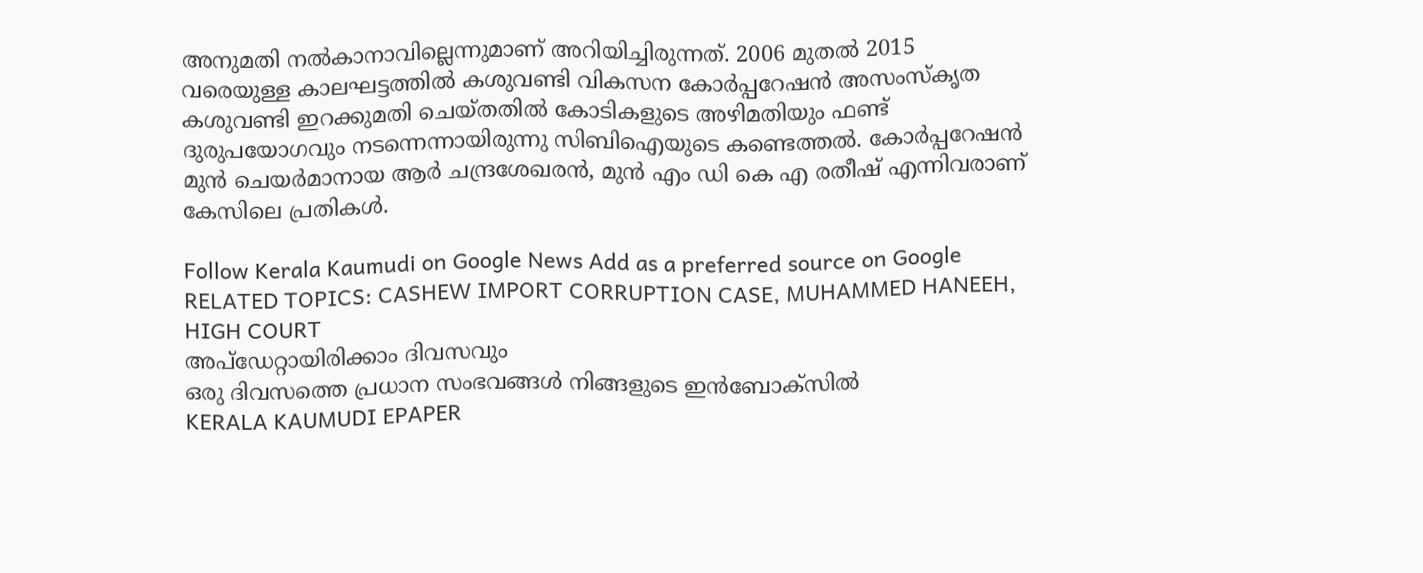അനുമതി നൽകാനാവില്ലെന്നുമാണ് അറിയിച്ചിരുന്നത്. 2006 മുതൽ 2015 വരെയുള്ള കാലഘട്ടത്തിൽ കശുവണ്ടി വികസന കോർപ്പറേഷൻ അസംസ്കൃത കശുവണ്ടി ഇറക്കുമതി ചെയ്തതിൽ കോടികളുടെ അഴിമതിയും ഫണ്ട് ദുരുപയോഗവും നടന്നെന്നായിരുന്നു സിബിഐയുടെ കണ്ടെത്തൽ. കോർപ്പറേഷൻ മുൻ ചെയർമാനായ ആർ ചന്ദ്രശേഖരൻ, മുൻ എം ഡി കെ എ രതീഷ് എന്നിവരാണ് കേസിലെ പ്രതികൾ.

Follow Kerala Kaumudi on Google News Add as a preferred source on Google
RELATED TOPICS: CASHEW IMPORT CORRUPTION CASE, MUHAMMED HANEEH, HIGH COURT
അപ്ഡേറ്റായിരിക്കാം ദിവസവും
ഒരു ദിവസത്തെ പ്രധാന സംഭവങ്ങൾ നിങ്ങളുടെ ഇൻബോക്സിൽ
KERALA KAUMUDI EPAPER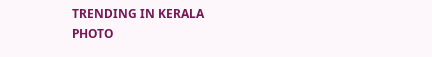TRENDING IN KERALA
PHOTO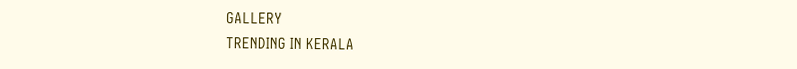GALLERY
TRENDING IN KERALA